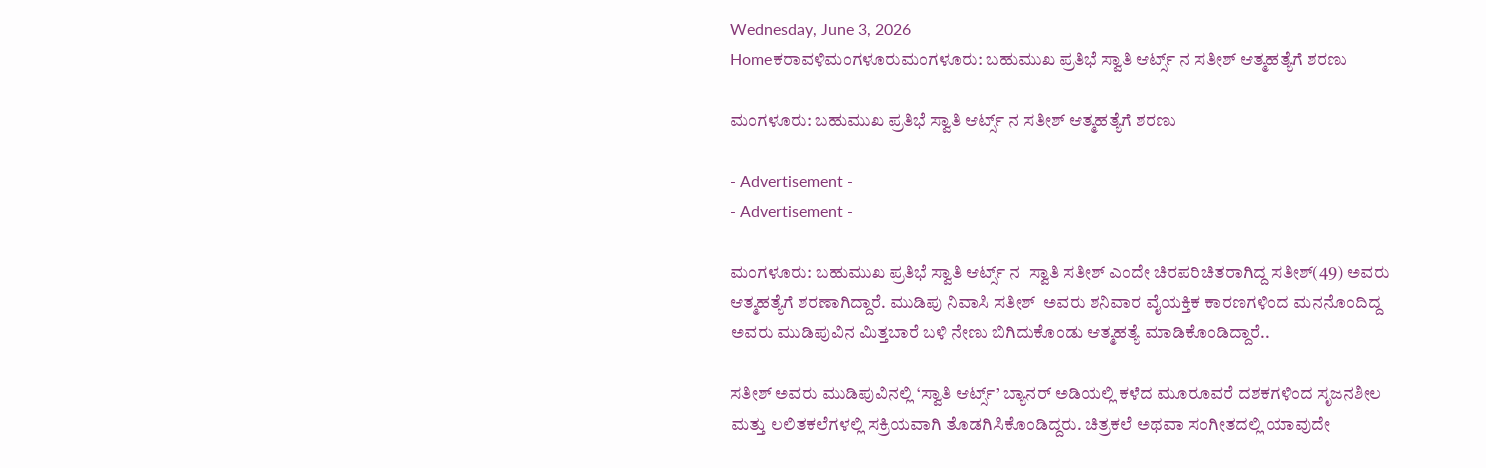Wednesday, June 3, 2026
Homeಕರಾವಳಿಮಂಗಳೂರುಮಂಗಳೂರು: ಬಹುಮುಖ ಪ್ರತಿಭೆ ಸ್ವಾತಿ ಆರ್ಟ್ಸ್ ನ ಸತೀಶ್ ಆತ್ಮಹತ್ಯೆಗೆ ಶರಣು

ಮಂಗಳೂರು: ಬಹುಮುಖ ಪ್ರತಿಭೆ ಸ್ವಾತಿ ಆರ್ಟ್ಸ್ ನ ಸತೀಶ್ ಆತ್ಮಹತ್ಯೆಗೆ ಶರಣು

- Advertisement -
- Advertisement -

ಮಂಗಳೂರು: ಬಹುಮುಖ ಪ್ರತಿಭೆ ಸ್ವಾತಿ ಆರ್ಟ್ಸ್ ನ  ಸ್ವಾತಿ ಸತೀಶ್ ಎಂದೇ ಚಿರಪರಿಚಿತರಾಗಿದ್ದ ಸತೀಶ್(49) ಅವರು ಆತ್ಮಹತ್ಯೆಗೆ ಶರಣಾಗಿದ್ದಾರೆ. ಮುಡಿಪು ನಿವಾಸಿ ಸತೀಶ್  ಅವರು ಶನಿವಾರ ವೈಯಕ್ತಿಕ ಕಾರಣಗಳಿಂದ ಮನನೊಂದಿದ್ದ ಅವರು ಮುಡಿಪುವಿನ ಮಿತ್ತಬಾರೆ ಬಳಿ ನೇಣು ಬಿಗಿದುಕೊಂಡು ಆತ್ಮಹತ್ಯೆ ಮಾಡಿಕೊಂಡಿದ್ದಾರೆ..

ಸತೀಶ್ ಅವರು ಮುಡಿಪುವಿನಲ್ಲಿ ‘ಸ್ವಾತಿ ಆರ್ಟ್ಸ್’ ಬ್ಯಾನರ್ ಅಡಿಯಲ್ಲಿ ಕಳೆದ ಮೂರೂವರೆ ದಶಕಗಳಿಂದ ಸೃಜನಶೀಲ ಮತ್ತು ಲಲಿತಕಲೆಗಳಲ್ಲಿ ಸಕ್ರಿಯವಾಗಿ ತೊಡಗಿಸಿಕೊಂಡಿದ್ದರು. ಚಿತ್ರಕಲೆ ಅಥವಾ ಸಂಗೀತದಲ್ಲಿ ಯಾವುದೇ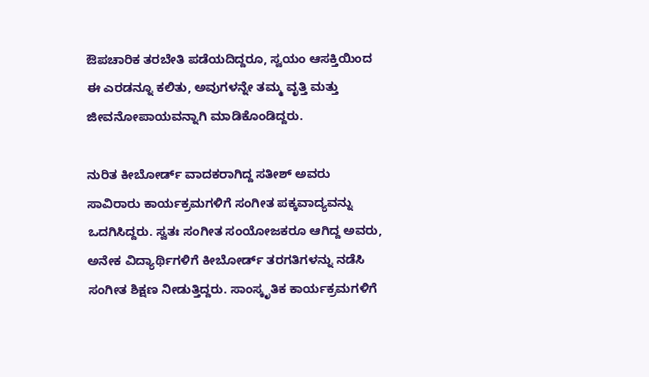ಔಪಚಾರಿಕ ತರಬೇತಿ ಪಡೆಯದಿದ್ದರೂ, ಸ್ವಯಂ ಆಸಕ್ತಿಯಿಂದ ಈ ಎರಡನ್ನೂ ಕಲಿತು, ಅವುಗಳನ್ನೇ ತಮ್ಮ ವೃತ್ತಿ ಮತ್ತು ಜೀವನೋಪಾಯವನ್ನಾಗಿ ಮಾಡಿಕೊಂಡಿದ್ದರು.

ನುರಿತ ಕೀಬೋರ್ಡ್ ವಾದಕರಾಗಿದ್ದ ಸತೀಶ್ ಅವರು ಸಾವಿರಾರು ಕಾರ್ಯಕ್ರಮಗಳಿಗೆ ಸಂಗೀತ ಪಕ್ಕವಾದ್ಯವನ್ನು ಒದಗಿಸಿದ್ದರು. ಸ್ವತಃ ಸಂಗೀತ ಸಂಯೋಜಕರೂ ಆಗಿದ್ದ ಅವರು, ಅನೇಕ ವಿದ್ಯಾರ್ಥಿಗಳಿಗೆ ಕೀಬೋರ್ಡ್ ತರಗತಿಗಳನ್ನು ನಡೆಸಿ ಸಂಗೀತ ಶಿಕ್ಷಣ ನೀಡುತ್ತಿದ್ದರು. ಸಾಂಸ್ಕೃತಿಕ ಕಾರ್ಯಕ್ರಮಗಳಿಗೆ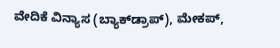ವೇದಿಕೆ ವಿನ್ಯಾಸ (ಬ್ಯಾಕ್‌ಡ್ರಾಪ್), ಮೇಕಪ್,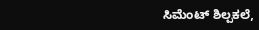ಸಿಮೆಂಟ್ ಶಿಲ್ಪಕಲೆ,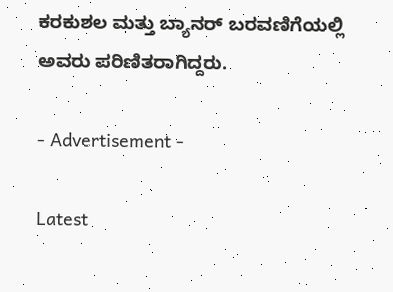ಕರಕುಶಲ ಮತ್ತು ಬ್ಯಾನರ್ ಬರವಣಿಗೆಯಲ್ಲಿ ಅವರು ಪರಿಣಿತರಾಗಿದ್ದರು.

- Advertisement -

Latest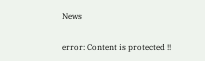News

error: Content is protected !!